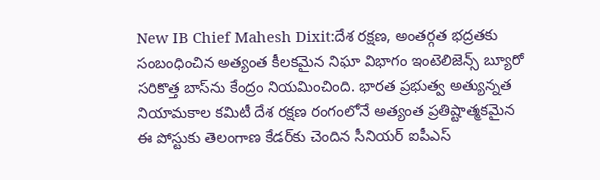New IB Chief Mahesh Dixit:దేశ రక్షణ, అంతర్గత భద్రతకు సంబంధించిన అత్యంత కీలకమైన నిఘా విభాగం ఇంటెలిజెన్స్ బ్యూరో సరికొత్త బాస్‌ను కేంద్రం నియమించింది. భారత ప్రభుత్వ అత్యున్నత నియామకాల కమిటీ దేశ రక్షణ రంగంలోనే అత్యంత ప్రతిష్టాత్మకమైన ఈ పోస్టుకు తెలంగాణ కేడర్‌కు చెందిన సీనియర్ ఐపీఎస్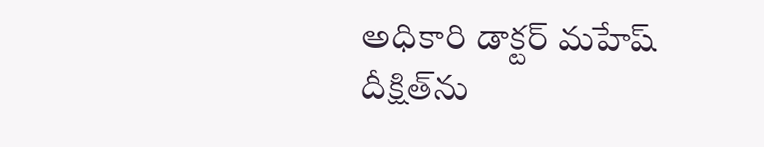అధికారి డాక్టర్ మహేష్ దీక్షిత్‌ను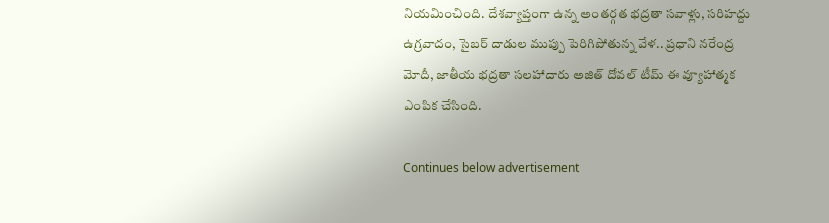నియమించింది. దేశవ్యాప్తంగా ఉన్న అంతర్గత భద్రతా సవాళ్లు, సరిహద్దు ఉగ్రవాదం, సైబర్ దాడుల ముప్పు పెరిగిపోతున్న వేళ.. ప్రధాని నరేంద్ర మోదీ, జాతీయ భద్రతా సలహాదారు అజిత్ దోవల్ టీమ్ ఈ వ్యూహాత్మక ఎంపిక చేసింది.

Continues below advertisement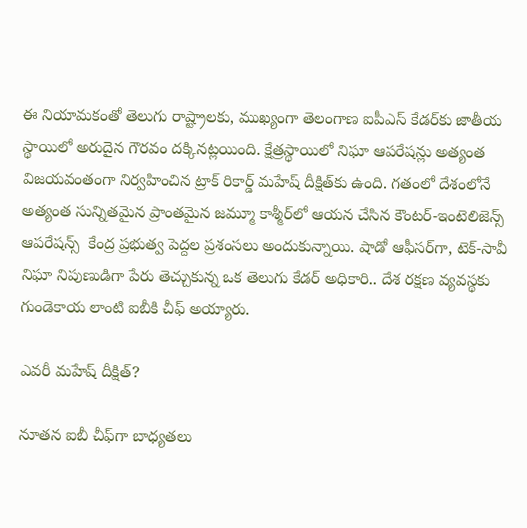ఈ నియామకంతో తెలుగు రాష్ట్రాలకు, ముఖ్యంగా తెలంగాణ ఐపీఎస్ కేడర్‌కు జాతీయ స్థాయిలో అరుదైన గౌరవం దక్కినట్లయింది. క్షేత్రస్థాయిలో నిఘా ఆపరేషన్లు అత్యంత విజయవంతంగా నిర్వహించిన ట్రాక్ రికార్డ్ మహేష్ దీక్షిత్‌కు ఉంది. గతంలో దేశంలోనే అత్యంత సున్నితమైన ప్రాంతమైన జమ్మూ కాశ్మీర్‌లో ఆయన చేసిన కౌంటర్-ఇంటెలిజెన్స్ ఆపరేషన్స్  కేంద్ర ప్రభుత్వ పెద్దల ప్రశంసలు అందుకున్నాయి. షాడో ఆఫీసర్‌గా, టెక్-సావీ నిఘా నిపుణుడిగా పేరు తెచ్చుకున్న ఒక తెలుగు కేడర్ అధికారి.. దేశ రక్షణ వ్యవస్థకు గుండెకాయ లాంటి ఐబీకి చీఫ్ అయ్యారు.

ఎవరీ మహేష్ దీక్షిత్?

నూతన ఐబీ చీఫ్‌గా బాధ్యతలు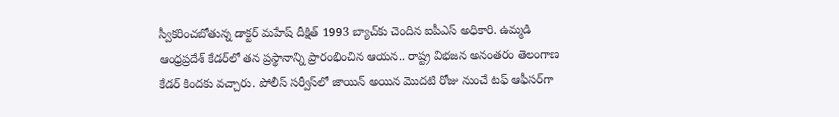స్వీకరించబోతున్న డాక్టర్ మహేష్ దీక్షిత్ 1993 బ్యాచ్‌కు చెందిన ఐపీఎస్ అధికారి. ఉమ్మడి ఆంధ్రప్రదేశ్ కేడర్‌లో తన ప్రస్థానాన్ని ప్రారంభించిన ఆయన.. రాష్ట్ర విభజన అనంతరం తెలంగాణ కేడర్ కిందకు వచ్చారు. పోలీస్ సర్వీస్‌లో జాయిన్ అయిన మొదటి రోజు నుంచే టఫ్‌ ఆఫీసర్‌గా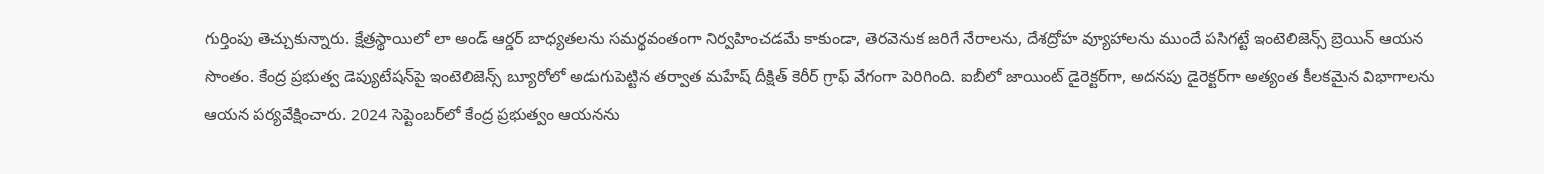గుర్తింపు తెచ్చుకున్నారు. క్షేత్రస్థాయిలో లా అండ్ ఆర్డర్ బాధ్యతలను సమర్థవంతంగా నిర్వహించడమే కాకుండా, తెరవెనుక జరిగే నేరాలను, దేశద్రోహ వ్యూహాలను ముందే పసిగట్టే ఇంటెలిజెన్స్ బ్రెయిన్ ఆయన సొంతం. కేంద్ర ప్రభుత్వ డెప్యుటేషన్‌పై ఇంటెలిజెన్స్ బ్యూరోలో అడుగుపెట్టిన తర్వాత మహేష్ దీక్షిత్ కెరీర్ గ్రాఫ్ వేగంగా పెరిగింది. ఐబీలో జాయింట్ డైరెక్టర్‌గా, అదనపు డైరెక్టర్‌గా అత్యంత కీలకమైన విభాగాలను ఆయన పర్యవేక్షించారు. 2024 సెప్టెంబర్‌లో కేంద్ర ప్రభుత్వం ఆయనను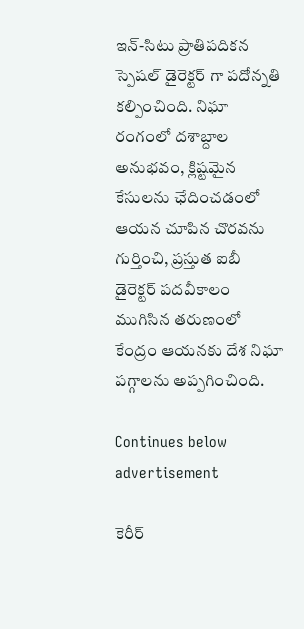ఇన్‌-సిటు ప్రాతిపదికన స్పెషల్ డైరెక్టర్ గా పదోన్నతి కల్పించింది. నిఘా రంగంలో దశాబ్దాల అనుభవం, క్లిష్టమైన కేసులను ఛేదించడంలో ఆయన చూపిన చొరవను గుర్తించి, ప్రస్తుత ఐబీ డైరెక్టర్ పదవీకాలం ముగిసిన తరుణంలో కేంద్రం ఆయనకు దేశ నిఘా పగ్గాలను అప్పగించింది.

Continues below advertisement

కెరీర్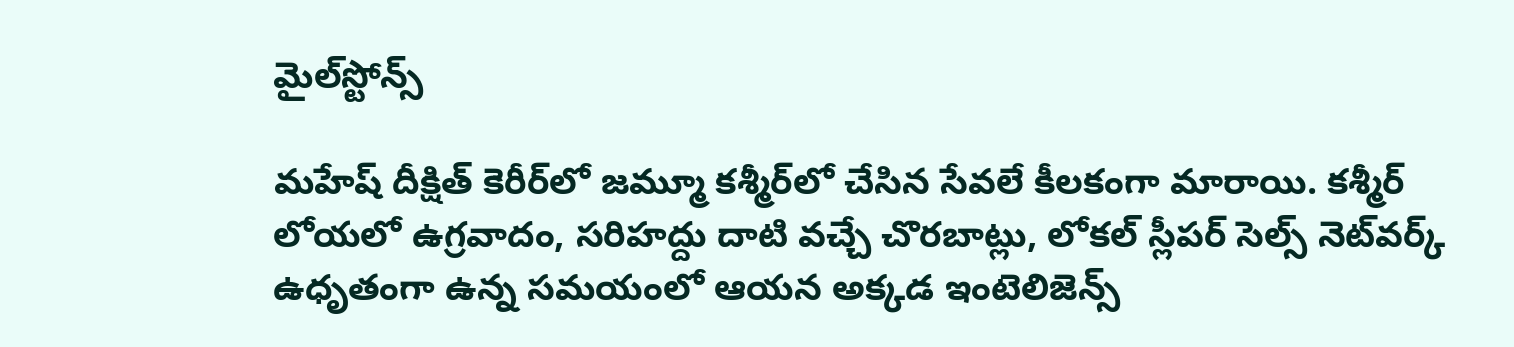మైల్‌స్టోన్స్‌

మహేష్ దీక్షిత్ కెరీర్‌లో జమ్మూ కశ్మీర్‌లో చేసిన సేవలే కీలకంగా మారాయి. కశ్మీర్ లోయలో ఉగ్రవాదం, సరిహద్దు దాటి వచ్చే చొరబాట్లు, లోకల్ స్లీపర్ సెల్స్ నెట్‌వర్క్ ఉధృతంగా ఉన్న సమయంలో ఆయన అక్కడ ఇంటెలిజెన్స్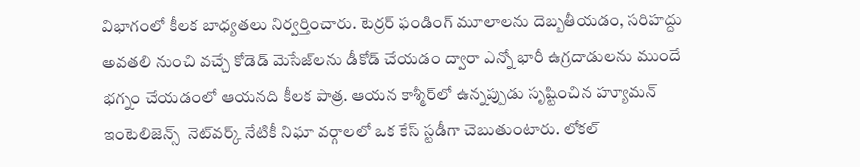విభాగంలో కీలక బాధ్యతలు నిర్వర్తించారు. టెర్రర్ ఫండింగ్ మూలాలను దెబ్బతీయడం, సరిహద్దు అవతలి నుంచి వచ్చే కోడెడ్ మెసేజ్‌లను డీకోడ్ చేయడం ద్వారా ఎన్నో భారీ ఉగ్రదాడులను ముందే భగ్నం చేయడంలో ఆయనది కీలక పాత్ర. ఆయన కాశ్మీర్‌లో ఉన్నప్పుడు సృష్టించిన హ్యూమన్ ఇంటెలిజెన్స్  నెట్‌వర్క్ నేటికీ నిఘా వర్గాలలో ఒక కేస్ స్టడీగా చెబుతుంటారు. లోకల్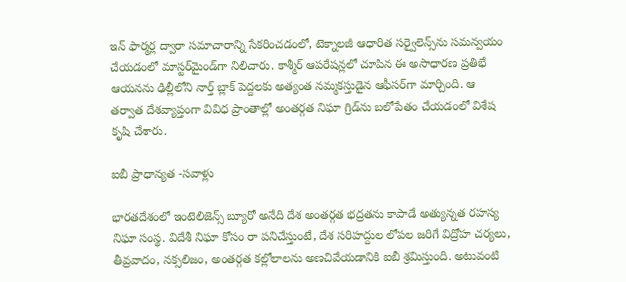ఇన్ ఫార్మర్ల ద్వారా సమాచారాన్ని సేకరించడంలో, టెక్నాలజీ ఆధారిత సర్వైలెన్స్‌ను సమన్వయం చేయడంలో మాస్టర్‌మైండ్‌గా నిలిచారు. కాశ్మీర్ ఆపరేషన్లలో చూపిన ఈ అసాధారణ ప్రతిభే ఆయనను ఢిల్లీలోని నార్త్ బ్లాక్ పెద్దలకు అత్యంత నమ్మకస్తుడైన ఆఫీసర్‌గా మార్చింది. ఆ తర్వాత దేశవ్యాప్తంగా వివిధ ప్రాంతాల్లో అంతర్గత నిఘా గ్రిడ్‌ను బలోపేతం చేయడంలో విశేష కృషి చేశారు.

ఐబీ ప్రాధాన్యత -సవాళ్లు

భారతదేశంలో ఇంటెలిజెన్స్ బ్యూరో అనేది దేశ అంతర్గత భద్రతను కాపాడే అత్యున్నత రహస్య నిఘా సంస్థ. విదేశీ నిఘా కోసం రా పనిచేస్తుంటే, దేశ సరిహద్దుల లోపల జరిగే విద్రోహ చర్యలు, తీవ్రవాదం, నక్సలిజం, అంతర్గత కల్లోలాలను అణచివేయడానికి ఐబీ శ్రమిస్తుంది. అటువంటి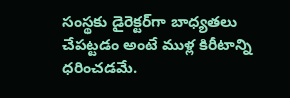సంస్థకు డైరెక్టర్‌గా బాధ్యతలు చేపట్టడం అంటే ముళ్ల కిరీటాన్ని ధరించడమే.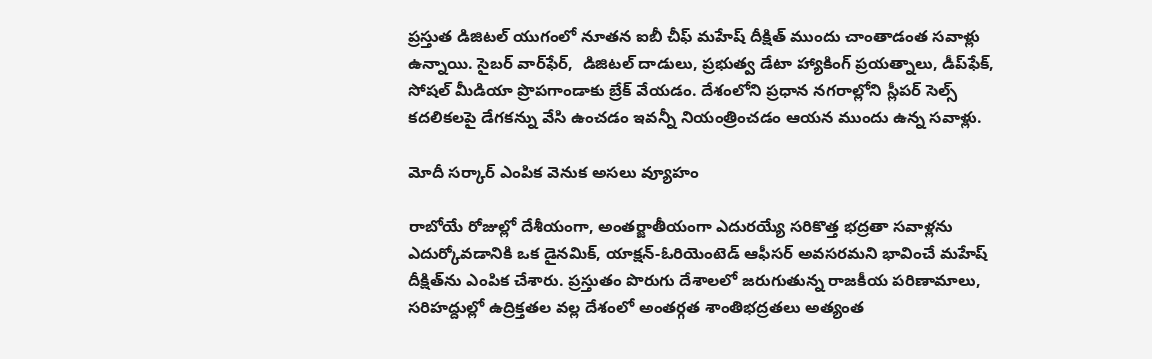ప్రస్తుత డిజిటల్ యుగంలో నూతన ఐబీ చీఫ్ మహేష్ దీక్షిత్ ముందు చాంతాడంత సవాళ్లు ఉన్నాయి. సైబర్ వార్‌ఫేర్,  డిజిటల్ దాడులు, ప్రభుత్వ డేటా హ్యాకింగ్ ప్రయత్నాలు, డీప్‌ఫేక్, సోషల్ మీడియా ప్రొపగాండాకు బ్రేక్ వేయడం. దేశంలోని ప్రధాన నగరాల్లోని స్లీపర్ సెల్స్ కదలికలపై డేగకన్ను వేసి ఉంచడం ఇవన్నీ నియంత్రించడం ఆయన ముందు ఉన్న సవాళ్లు.

మోదీ సర్కార్ ఎంపిక వెనుక అసలు వ్యూహం

రాబోయే రోజుల్లో దేశీయంగా, అంతర్జాతీయంగా ఎదురయ్యే సరికొత్త భద్రతా సవాళ్లను ఎదుర్కోవడానికి ఒక డైనమిక్, యాక్షన్-ఓరియెంటెడ్ ఆఫీసర్ అవసరమని భావించే మహేష్ దీక్షిత్‌ను ఎంపిక చేశారు. ప్రస్తుతం పొరుగు దేశాలలో జరుగుతున్న రాజకీయ పరిణామాలు, సరిహద్దుల్లో ఉద్రిక్తతల వల్ల దేశంలో అంతర్గత శాంతిభద్రతలు అత్యంత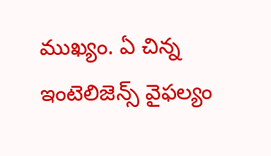ముఖ్యం. ఏ చిన్న ఇంటెలిజెన్స్ వైఫల్యం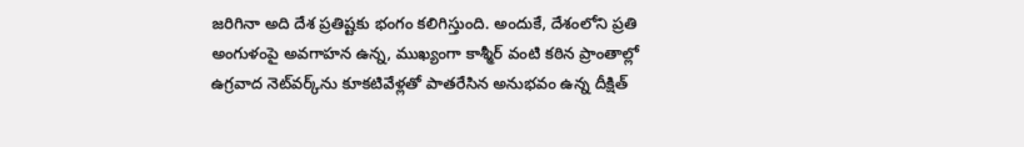జరిగినా అది దేశ ప్రతిష్టకు భంగం కలిగిస్తుంది. అందుకే, దేశంలోని ప్రతి అంగుళంపై అవగాహన ఉన్న, ముఖ్యంగా కాశ్మీర్ వంటి కఠిన ప్రాంతాల్లో ఉగ్రవాద నెట్‌వర్క్‌ను కూకటివేళ్లతో పాతరేసిన అనుభవం ఉన్న దీక్షిత్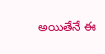అయితేనే ఈ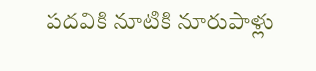పదవికి నూటికి నూరుపాళ్లు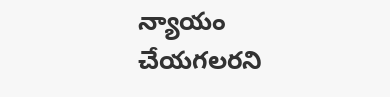న్యాయం చేయగలరని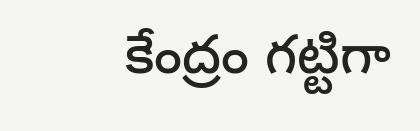కేంద్రం గట్టిగా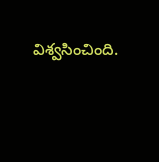విశ్వసించింది.